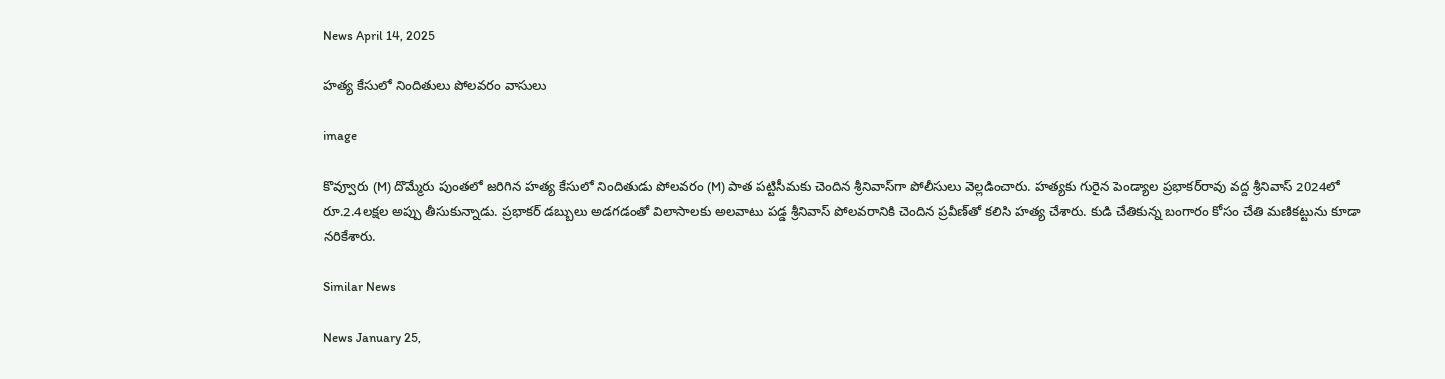News April 14, 2025

హత్య కేసులో నిందితులు పోలవరం వాసులు

image

కొవ్వూరు (M) దొమ్మేరు పుంతలో జరిగిన హత్య కేసులో నిందితుడు పోలవరం (M) పాత పట్టిసీమకు చెందిన శ్రీనివాస్‌గా పోలీసులు వెల్లడించారు. హత్యకు గురైన పెండ్యాల ప్రభాకర్‌రావు వద్ద శ్రీనివాస్ 2024లో రూ.2.4లక్షల అప్పు తీసుకున్నాడు. ప్రభాకర్ డబ్బులు అడగడంతో విలాసాలకు అలవాటు పడ్డ శ్రీనివాస్ పోలవరానికి చెందిన ప్రవీణ్‌తో కలిసి హత్య చేశారు. కుడి చేతికున్న బంగారం కోసం చేతి మణికట్టును కూడా నరికేశారు.

Similar News

News January 25,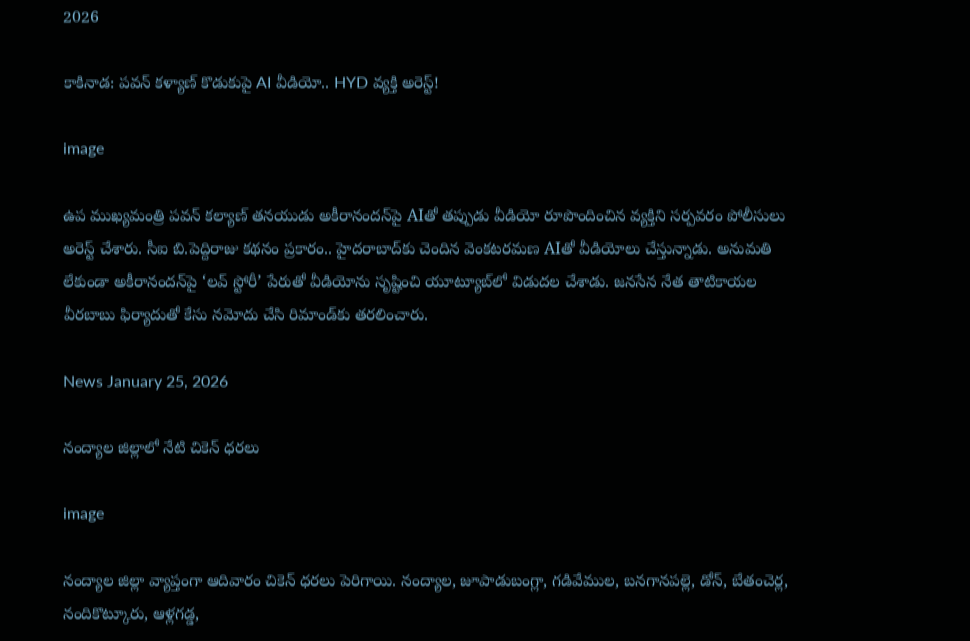2026

కాకినాడ: పవన్ కళ్యాణ్ కొడుకుపై AI వీడియో.. HYD వ్యక్తి అరెస్ట్!

image

ఉప ముఖ్యమంత్రి పవన్ కల్యాణ్ తనయుడు అకీరానందన్‌పై AIతో తప్పుడు వీడియో రూపొందించిన వ్యక్తిని సర్పవరం పోలీసులు అరెస్ట్ చేశారు. సీఐ బి.పెద్దిరాజు కథనం ప్రకారం.. హైదరాబాద్‌కు చెందిన వెంకటరమణ AIతో వీడియోలు చేస్తున్నాడు. అనుమతి లేకుండా అకీరానందన్‌పై ‘లవ్ స్టోరీ’ పేరుతో వీడియోను సృష్టించి యూట్యూబ్‌లో విడుదల చేశాడు. జనసేన నేత తాటికాయల వీరబాబు ఫిర్యాదుతో కేసు నమోదు చేసి రిమాండ్‌కు తరలించారు.

News January 25, 2026

నంద్యాల జిల్లాలో నేటి చికెన్ ధరలు

image

నంద్యాల జిల్లా వ్యాప్తంగా ఆదివారం చికెన్ ధరలు పెరిగాయి. నంద్యాల, జూపాడుబంగ్లా, గడివేముల, బనగానపల్లె, డోన్, బేతంచెర్ల, నందికొట్కూరు, ఆళ్లగడ్డ,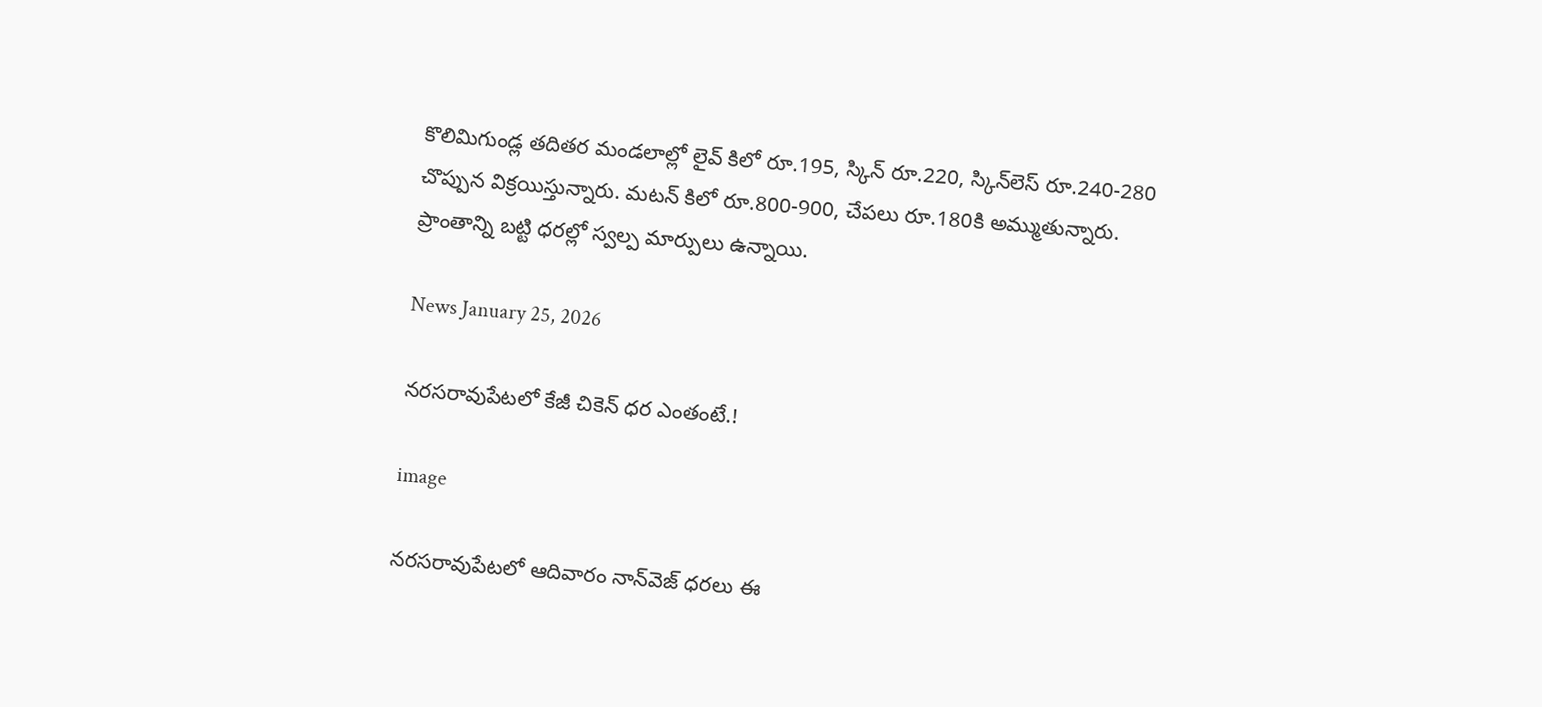కొలిమిగుండ్ల తదితర మండలాల్లో లైవ్ కిలో రూ.195, స్కిన్‌ రూ.220, స్కిన్‌లెస్ రూ.240-280 చొప్పున విక్రయిస్తున్నారు. మటన్ కిలో రూ.800-900, చేపలు రూ.180కి అమ్ముతున్నారు. ప్రాంతాన్ని బట్టి ధరల్లో స్వల్ప మార్పులు ఉన్నాయి.

News January 25, 2026

నరసరావుపేటలో కేజీ చికెన్ ధర ఎంతంటే.!

image

నరసరావుపేటలో ఆదివారం నాన్‌వెజ్ ధరలు ఈ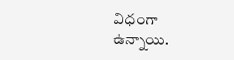విధంగా ఉన్నాయి.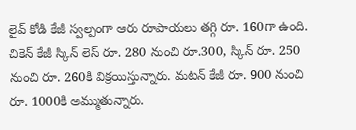లైవ్ కోడి కేజీ స్వల్పంగా ఆరు రూపాయలు తగ్గి రూ. 160గా ఉంది. చికెన్ కేజీ స్కిన్ లెస్ రూ. 280 నుంచి రూ.300, స్కిన్ రూ. 250 నుంచి రూ. 260కి విక్రయిస్తున్నారు. మటన్ కేజీ రూ. 900 నుంచి రూ. 1000కి అమ్ముతున్నారు.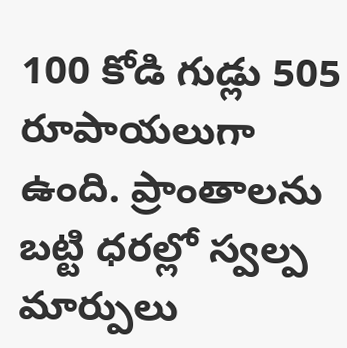100 కోడి గుడ్లు 505 రూపాయలుగా ఉంది. ప్రాంతాలను బట్టి ధరల్లో స్వల్ప మార్పులు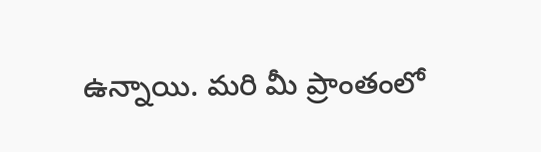ఉన్నాయి. మరి మీ ప్రాంతంలో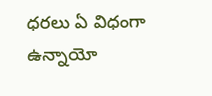ధరలు ఏ విధంగా ఉన్నాయో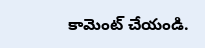కామెంట్ చేయండి.